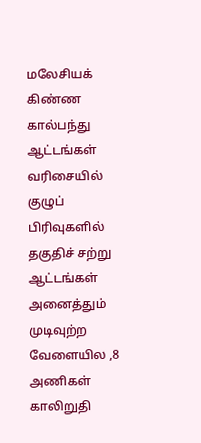மலேசியக் கிண்ண கால்பந்து ஆட்டங்கள் வரிசையில் குழுப் பிரிவுகளில் தகுதிச் சற்று ஆட்டங்கள் அனைத்தும் முடிவுற்ற வேளையில ,8 அணிகள் காலிறுதி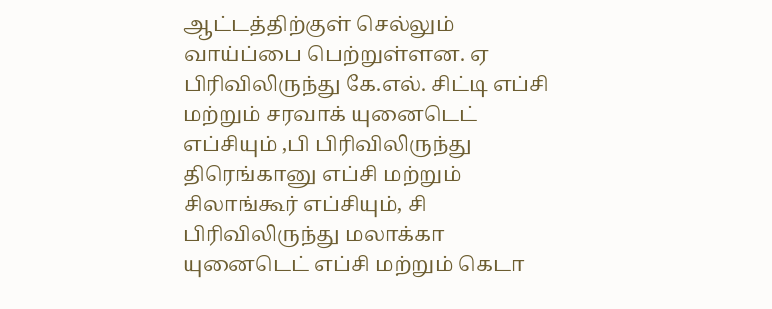ஆட்டத்திற்குள் செல்லும் வாய்ப்பை பெற்றுள்ளன. ஏ பிரிவிலிருந்து கே.எல். சிட்டி எப்சி மற்றும் சரவாக் யுனைடெட் எப்சியும் ,பி பிரிவிலிருந்து திரெங்கானு எப்சி மற்றும் சிலாங்கூர் எப்சியும், சி பிரிவிலிருந்து மலாக்கா யுனைடெட் எப்சி மற்றும் கெடா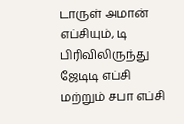டாருள் அமான் எப்சியும், டி பிரிவிலிருந்து ஜேடிடி எப்சி மற்றும் சபா எப்சி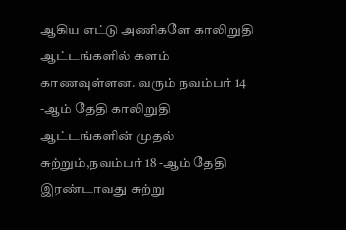ஆகிய எட்டு அணிகளே காலிறுதி ஆட்டங்களில் களம் காணவுள்ளன. வரும் நவம்பர் 14 -ஆம் தேதி காலிறுதி ஆட்டங்களின் முதல் சுற்றும்,நவம்பர் 18 -ஆம் தேதி இரண்டாவது சுற்று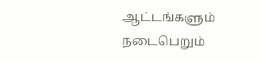ஆட்டங்களும் நடைபெறும்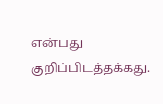என்பது குறிப்பிடத்தக்கது.